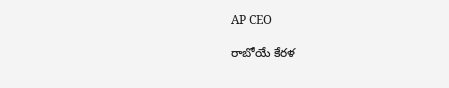AP CEO

రాబోయే కేరళ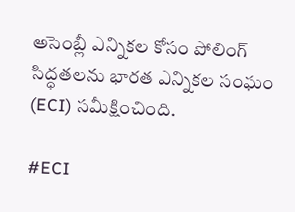అసెంబ్లీ ఎన్నికల కోసం పోలింగ్ సిద్ధతలను భారత ఎన్నికల సంఘం (ECI) సమీక్షించింది.

#ECI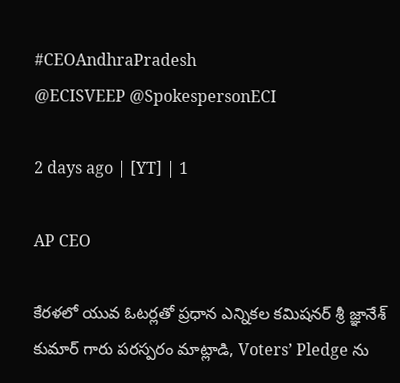#CEOAndhraPradesh
@ECISVEEP @SpokespersonECI

2 days ago | [YT] | 1

AP CEO

కేరళలో యువ ఓటర్లతో ప్రధాన ఎన్నికల కమిషనర్ శ్రీ జ్ఞానేశ్ కుమార్ గారు పరస్పరం మాట్లాడి, Voters’ Pledge ను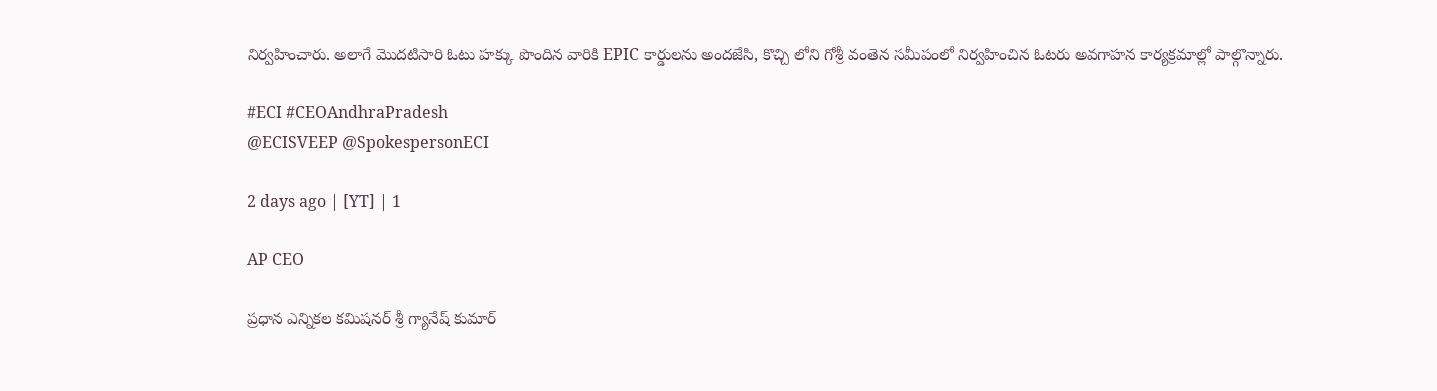నిర్వహించారు. అలాగే మొదటిసారి ఓటు హక్కు పొందిన వారికి EPIC కార్డులను అందజేసి, కొచ్చి లోని గోశ్రీ వంతెన సమీపంలో నిర్వహించిన ఓటరు అవగాహన కార్యక్రమాల్లో పాల్గొన్నారు.

#ECI #CEOAndhraPradesh
@ECISVEEP @SpokespersonECI

2 days ago | [YT] | 1

AP CEO

ప్రధాన ఎన్నికల కమిషనర్ శ్రీ గ్యానేష్ కుమార్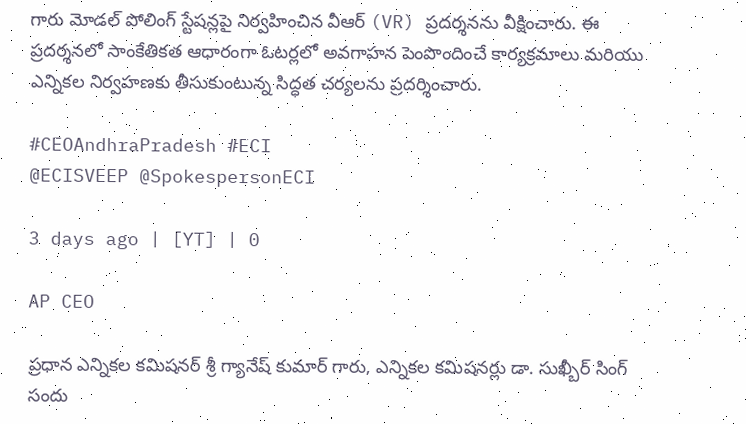గారు మోడల్ పోలింగ్ స్టేషన్లపై నిర్వహించిన వీఆర్ (VR) ప్రదర్శనను వీక్షించారు. ఈ ప్రదర్శనలో సాంకేతికత ఆధారంగా ఓటర్లలో అవగాహన పెంపొందించే కార్యక్రమాలు మరియు ఎన్నికల నిర్వహణకు తీసుకుంటున్న సిద్ధత చర్యలను ప్రదర్శించారు.

#CEOAndhraPradesh #ECI
@ECISVEEP @SpokespersonECI

3 days ago | [YT] | 0

AP CEO

ప్రధాన ఎన్నికల కమిషనర్ శ్రీ గ్యానేష్ కుమార్ గారు, ఎన్నికల కమిషనర్లు డా. సుఖ్బీర్ సింగ్ సందు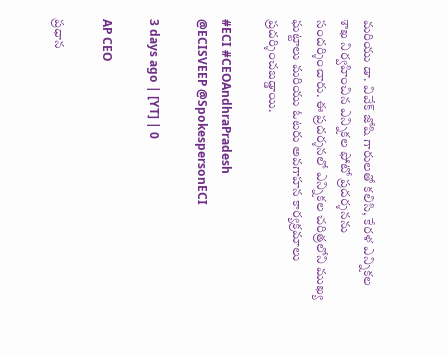మరియు డా. వివేక్ జోషి గారులతో కలిసి, కేరళ ఎన్నికల శాఖ నిర్వహించిన ఎన్నికల ఫోటో ప్రదర్శనను సందర్శించారు. ఈ ప్రదర్శనలో ఎన్నికల చరిత్రలోని ముఖ్య ఘట్టాలు మరియు ఓటరు అవగాహన కార్యక్రమాలు ప్రదర్శించబడ్డాయి.

#ECI #CEOAndhraPradesh
@ECISVEEP @SpokespersonECI

3 days ago | [YT] | 0

AP CEO

ప్రధాన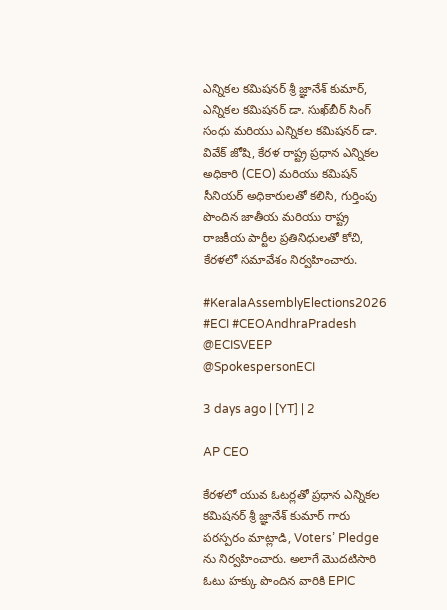ఎన్నికల కమిషనర్ శ్రీ జ్ఞానేశ్ కుమార్, ఎన్నికల కమిషనర్ డా. సుఖ్‌బీర్ సింగ్ సంధు మరియు ఎన్నికల కమిషనర్ డా. వివేక్ జోషి, కేరళ రాష్ట్ర ప్రధాన ఎన్నికల అధికారి (CEO) మరియు కమిషన్ సీనియర్ అధికారులతో కలిసి, గుర్తింపు పొందిన జాతీయ మరియు రాష్ట్ర రాజకీయ పార్టీల ప్రతినిధులతో కోచి, కేరళలో సమావేశం నిర్వహించారు.

#KeralaAssemblyElections2026 #ECI #CEOAndhraPradesh
@ECISVEEP @SpokespersonECI

3 days ago | [YT] | 2

AP CEO

కేరళలో యువ ఓటర్లతో ప్రధాన ఎన్నికల కమిషనర్ శ్రీ జ్ఞానేశ్ కుమార్ గారు పరస్పరం మాట్లాడి, Voters’ Pledge ను నిర్వహించారు. అలాగే మొదటిసారి ఓటు హక్కు పొందిన వారికి EPIC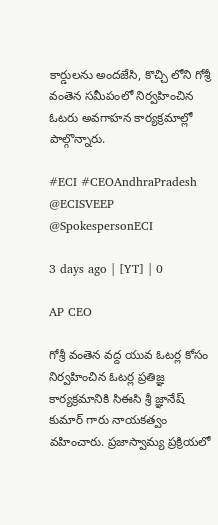కార్డులను అందజేసి, కొచ్చి లోని గోశ్రీ వంతెన సమీపంలో నిర్వహించిన ఓటరు అవగాహన కార్యక్రమాల్లో పాల్గొన్నారు.

#ECI #CEOAndhraPradesh
@ECISVEEP @SpokespersonECI

3 days ago | [YT] | 0

AP CEO

గోశ్రీ వంతెన వద్ద యువ ఓటర్ల కోసం నిర్వహించిన ఓటర్ల ప్రతిజ్ఞ కార్యక్రమానికి సిఈసి శ్రీ జ్ఞానేష్ కుమార్ గారు నాయకత్వం వహించారు. ప్రజాస్వామ్య ప్రక్రియలో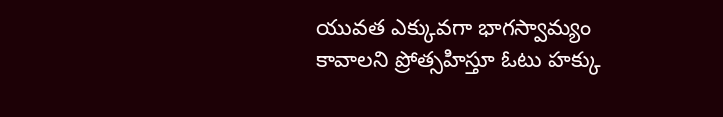యువత ఎక్కువగా భాగస్వామ్యం కావాలని ప్రోత్సహిస్తూ ఓటు హక్కు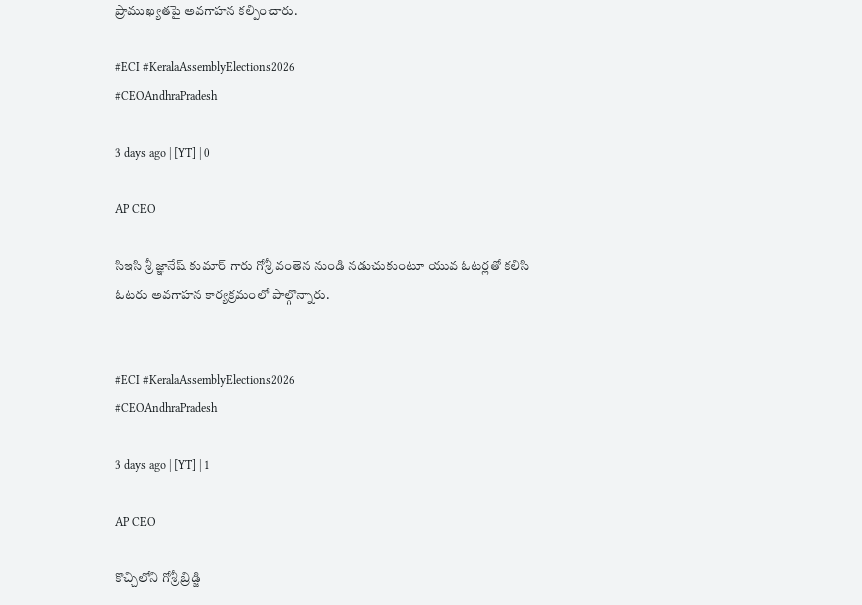ప్రాముఖ్యతపై అవగాహన కల్పించారు.

#ECI #KeralaAssemblyElections2026
#CEOAndhraPradesh

3 days ago | [YT] | 0

AP CEO

సిఇసి శ్రీ జ్ఞానేష్ కుమార్ గారు గోశ్రీ వంతెన నుండి నడుచుకుంటూ యువ ఓటర్లతో కలిసి ఓటరు అవగాహన కార్యక్రమంలో పాల్గొన్నారు.


#ECI #KeralaAssemblyElections2026
#CEOAndhraPradesh

3 days ago | [YT] | 1

AP CEO

కొచ్చిలోని గోశ్రీ బ్రిడ్జి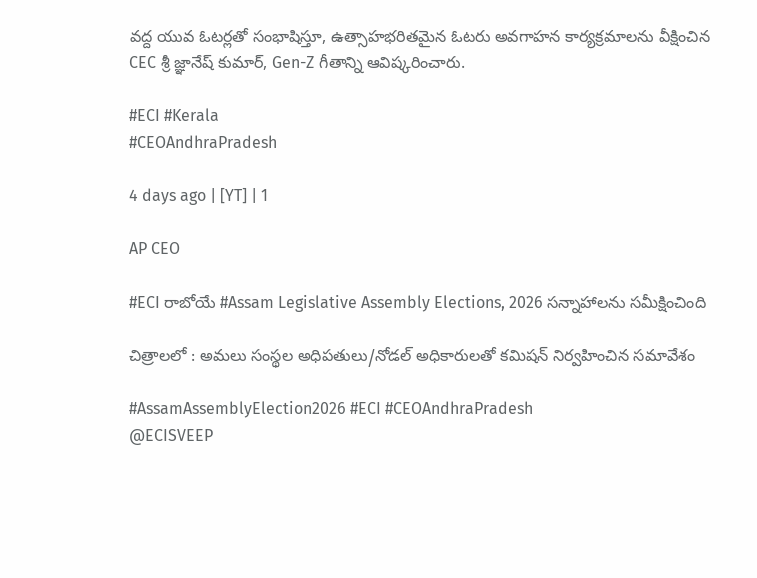వద్ద యువ ఓటర్లతో సంభాషిస్తూ, ఉత్సాహభరితమైన ఓటరు అవగాహన కార్యక్రమాలను వీక్షించిన CEC శ్రీ జ్ఞానేష్ కుమార్, Gen-Z గీతాన్ని ఆవిష్కరించారు.

#ECI #Kerala
#CEOAndhraPradesh

4 days ago | [YT] | 1

AP CEO

#ECI రాబోయే #Assam Legislative Assembly Elections, 2026 సన్నాహాలను సమీక్షించింది

చిత్రాలలో : అమలు సంస్థల అధిపతులు/నోడల్ అధికారులతో కమిషన్ నిర్వహించిన సమావేశం

#AssamAssemblyElection2026 #ECI #CEOAndhraPradesh
@ECISVEEP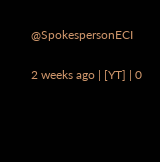@SpokespersonECI

2 weeks ago | [YT] | 0